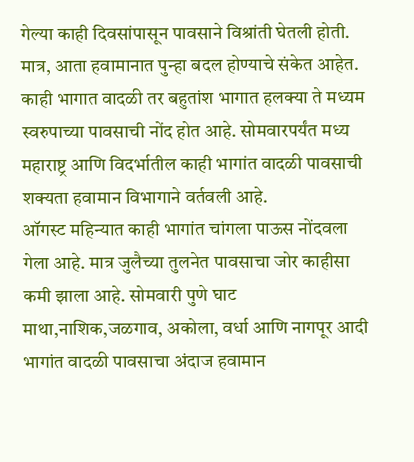गेल्या काही दिवसांपासून पावसाने विश्रांती घेतली होती. मात्र, आता हवामानात पुन्हा बदल होण्याचे संकेत आहेत. काही भागात वादळी तर बहुतांश भागात हलक्या ते मध्यम स्वरुपाच्या पावसाची नोंद होत आहे. सोमवारपर्यंत मध्य महाराष्ट्र आणि विदर्भातील काही भागांत वादळी पावसाची शक्यता हवामान विभागाने वर्तवली आहे.
ऑगस्ट महिन्यात काही भागांत चांगला पाऊस नोंदवला गेला आहे. मात्र जुलैच्या तुलनेत पावसाचा जोर काहीसा कमी झाला आहे. सोमवारी पुणे घाट माथा,नाशिक,जळगाव, अकोला, वर्धा आणि नागपूर आदी भागांत वादळी पावसाचा अंदाज हवामान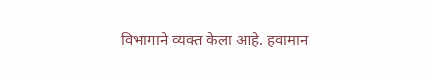विभागाने व्यक्त केला आहे. हवामान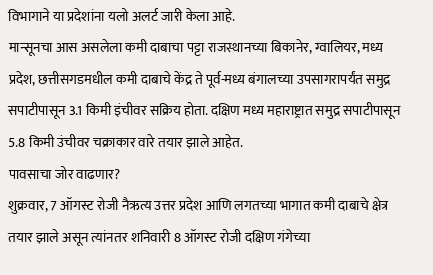विभागाने या प्रदेशांना यलो अलर्ट जारी केला आहे.
मान्सूनचा आस असलेला कमी दाबाचा पट्टा राजस्थानच्या बिकानेर, ग्वालियर, मध्य प्रदेश, छत्तीसगडमधील कमी दाबाचे केंद्र ते पूर्व-मध्य बंगालच्या उपसागरापर्यंत समुद्र सपाटीपासून 3.1 किमी इंचीवर सक्रिय होता. दक्षिण मध्य महाराष्ट्रात समुद्र सपाटीपासून 5.8 किमी उंचीवर चक्राकार वारे तयार झाले आहेत.
पावसाचा जोर वाढणार?
शुक्रवार, 7 ऑगस्ट रोजी नैऋत्य उत्तर प्रदेश आणि लगतच्या भागात कमी दाबाचे क्षेत्र तयार झाले असून त्यांनतर शनिवारी 8 ऑगस्ट रोजी दक्षिण गंगेच्या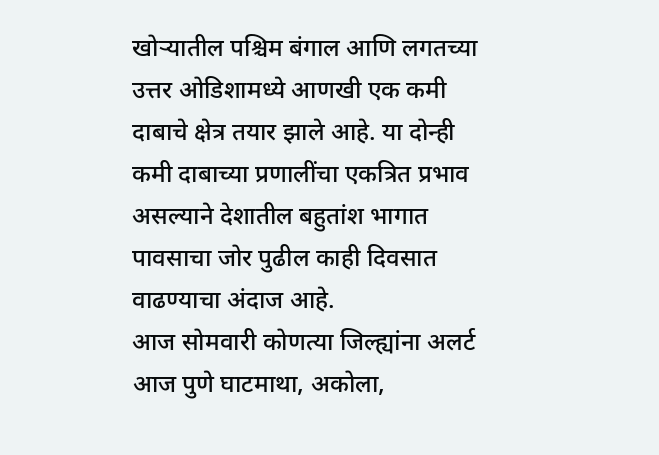खोऱ्यातील पश्चिम बंगाल आणि लगतच्या उत्तर ओडिशामध्ये आणखी एक कमी दाबाचे क्षेत्र तयार झाले आहे. या दोन्ही कमी दाबाच्या प्रणालींचा एकत्रित प्रभाव असल्याने देशातील बहुतांश भागात पावसाचा जोर पुढील काही दिवसात वाढण्याचा अंदाज आहे.
आज सोमवारी कोणत्या जिल्ह्यांना अलर्ट
आज पुणे घाटमाथा, अकोला,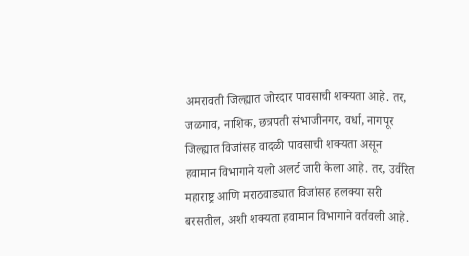अमरावती जिल्ह्यात जोरदार पावसाची शक्यता आहे. तर, जळगाव, नाशिक, छत्रपती संभाजीनगर, वर्धा, नागपूर जिल्ह्यात विजांसह वादळी पावसाची शक्यता असून हवामान विभागाने यलो अलर्ट जारी केला आहे. तर, उर्वरित महाराष्ट्र आणि मराठवाड्यात विजांसह हलक्या सरी बरसतील, अशी शक्यता हवामान विभागाने वर्तवली आहे.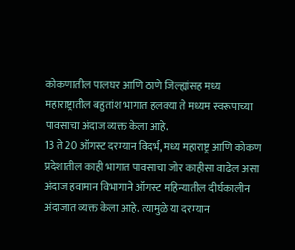कोकणातील पालघर आणि ठाणे जिल्ह्यांसह मध्य महाराष्ट्रातील बहुतांश भागात हलक्या ते मध्यम स्वरूपाच्या पावसाचा अंदाज व्यक्त केला आहे.
13 ते 20 ऑगस्ट दरम्यान विदर्भ, मध्य महाराष्ट्र आणि कोकण प्रदेशातील काही भागात पावसाचा जोर काहीसा वाढेल असा अंदाज हवामान विभागाने ऑगस्ट महिन्यातील दीर्घकालीन अंदाजात व्यक्त केला आहे. त्यामुळे या दरम्यान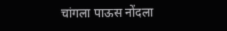चांगला पाऊस नोंदला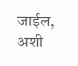जाईल, अशी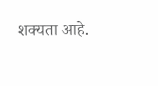शक्यता आहे.